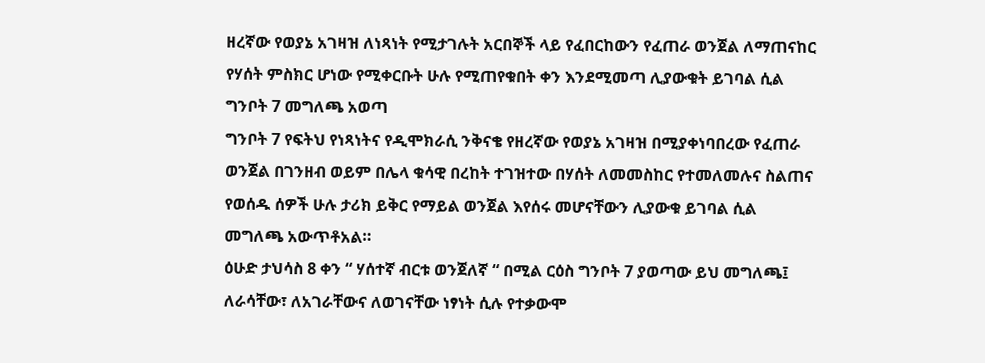ዘረኛው የወያኔ አገዛዝ ለነጻነት የሚታገሉት አርበኞች ላይ የፈበርከውን የፈጠራ ወንጀል ለማጠናከር የሃሰት ምስክር ሆነው የሚቀርቡት ሁሉ የሚጠየቁበት ቀን እንደሚመጣ ሊያውቁት ይገባል ሲል ግንቦት 7 መግለጫ አወጣ
ግንቦት 7 የፍትህ የነጻነትና የዲሞክራሲ ንቅናቄ የዘረኛው የወያኔ አገዛዝ በሚያቀነባበረው የፈጠራ ወንጀል በገንዘብ ወይም በሌላ ቁሳዊ በረከት ተገዝተው በሃሰት ለመመስከር የተመለመሉና ስልጠና የወሰዱ ሰዎች ሁሉ ታሪክ ይቅር የማይል ወንጀል እየሰሩ መሆናቸውን ሊያውቁ ይገባል ሲል መግለጫ አውጥቶአል።
ዕሁድ ታህሳስ 8 ቀን “ ሃሰተኛ ብርቱ ወንጀለኛ “ በሚል ርዕስ ግንቦት 7 ያወጣው ይህ መግለጫ፤ ለራሳቸው፣ ለአገራቸውና ለወገናቸው ነፃነት ሲሉ የተቃውሞ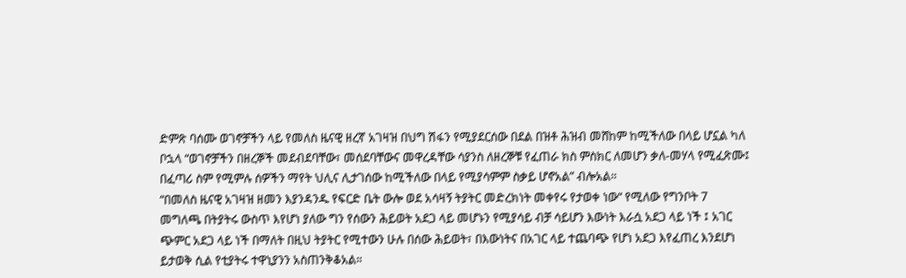ድምጽ ባሰሙ ወገኖቻችን ላይ የመለስ ዜናዊ ዘረኛ አገዛዝ በህግ ሽፋን የሚያደርሰው በደል በዝቶ ሕዝብ መሸከም ከሚችለው በላይ ሆኗል ካለ ቦኋላ “ወገኖቻችን በዘረኞች መደብደባቸው፣ መሰደባቸውና መዋረዳቸው ሳያንስ ለዘረኞቹ የፈጠራ ክስ ምስክር ለመሆን ቃለ-መሃላ የሚፈጽሙ፤ በፈጣሪ ስም የሚምሉ ሰዎችን ማየት ህሊና ሊታገሰው ከሚችለው በላይ የሚያሳምም ስቃይ ሆኖአል” ብሎአል።
“በመለስ ዜናዊ አገዛዝ ዘመን እያንዳንዱ የፍርድ ቤት ውሎ ወደ አሳዛኝ ትያትር መድረክነት መቀየሩ የታወቀ ነው“ የሚለው የግንቦት 7 መግለጫ በትያትሩ ውስጥ እየሆነ ያለው ግን የሰውን ሕይወት አደጋ ላይ መሆኑን የሚያሳይ ብቻ ሳይሆን እውነት እራሷ አደጋ ላይ ነች ፤ አገር ጭምር አደጋ ላይ ነች በማለት በዚህ ትያትር የሚተውን ሁሉ በሰው ሕይወት፣ በእውነትና በአገር ላይ ተጨባጭ የሆነ አደጋ እየፈጠረ እንደሆነ ይታወቅ ሲል የቲያትሩ ተዋኒያንን አስጠንቅቆአል።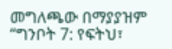መግለጫው በማያያዝም “ግንቦት 7: የፍትህ፣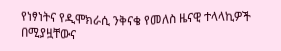የነፃነትና የዲሞክራሲ ንቅናቄ የመለስ ዜናዊ ተላላኪዎች በሚያዟቸውና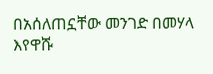በአሰለጠኗቸው መንገድ በመሃላ እየዋሹ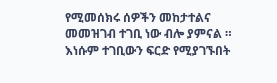የሚመሰክሩ ሰዎችን መከታተልና መመዝገብ ተገቢ ነው ብሎ ያምናል ። እነሱም ተገቢውን ፍርድ የሚያገኙበት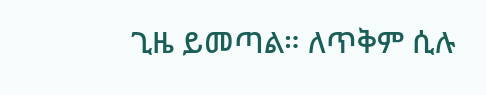ጊዜ ይመጣል። ለጥቅም ሲሉ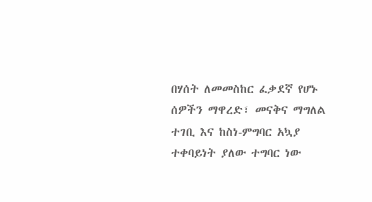በሃሰት ለመመስከር ፈቃደኛ የሆኑ ሰዎችን ማዋረድ፣ መናቅና ማግለል ተገቢ እና ከስነ-ምግባር አኳያ ተቀባይነት ያለው ተግባር ነው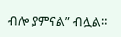ብሎ ያምናል” ብሏል።